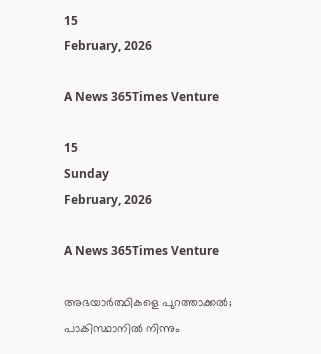15
February, 2026

A News 365Times Venture

15
Sunday
February, 2026

A News 365Times Venture

അഭയാർത്ഥികളെ പുറത്താക്കൽ; പാകിസ്ഥാനിൽ നിന്നും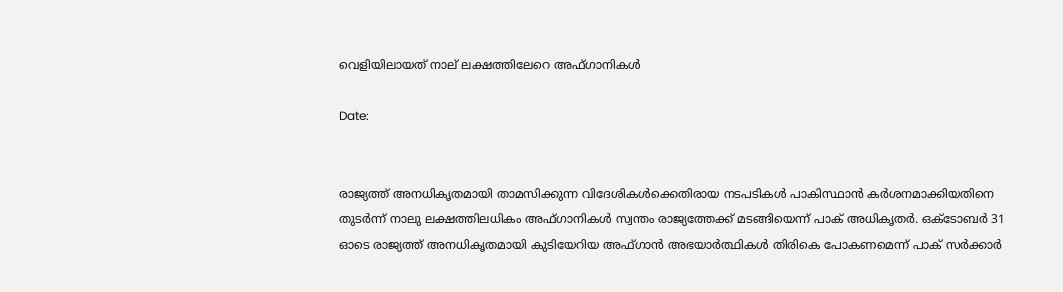വെളിയിലായത് നാല് ലക്ഷത്തിലേറെ അഫ്ഗാനികൾ

Date:


രാജ്യത്ത് അനധികൃതമായി താമസിക്കുന്ന വിദേശികൾക്കെതിരായ നടപടികൾ പാകിസ്ഥാൻ കർശനമാക്കിയതിനെ തുടർന്ന് നാലു ലക്ഷത്തിലധികം അഫ്ഗാനികൾ സ്വന്തം രാജ്യത്തേക്ക് മടങ്ങിയെന്ന് പാക് അധികൃതർ. ഒക്ടോബര്‍ 31 ഓടെ രാജ്യത്ത് അനധികൃതമായി കുടിയേറിയ അഫ്ഗാന്‍ അഭയാര്‍ത്ഥികൾ തിരികെ പോകണമെന്ന് പാക് സര്‍ക്കാര്‍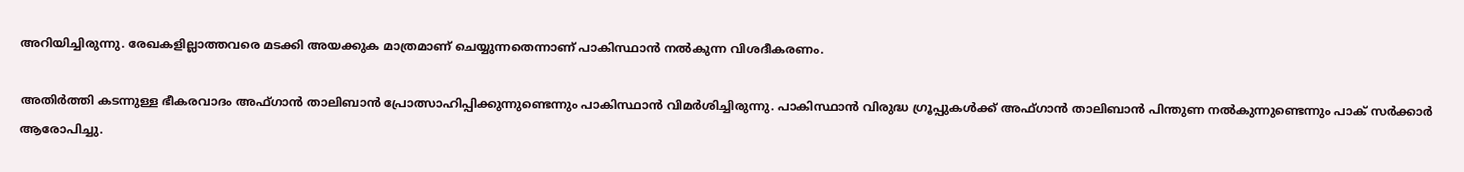അറിയിച്ചിരുന്നു. രേഖകളില്ലാത്തവരെ മടക്കി അയക്കുക മാത്രമാണ് ചെയ്യുന്നതെന്നാണ് പാകിസ്ഥാൻ നൽകുന്ന വിശദീകരണം.

അതിർത്തി കടന്നുള്ള ഭീകരവാദം അഫ്ഗാൻ താലിബാൻ പ്രോത്സാഹിപ്പിക്കുന്നുണ്ടെന്നും പാകിസ്ഥാൻ വിമർശിച്ചിരുന്നു. പാകിസ്ഥാൻ വിരുദ്ധ ഗ്രൂപ്പുകൾക്ക് അഫ്ഗാൻ താലിബാൻ പിന്തുണ നൽകുന്നുണ്ടെന്നും പാക് സർക്കാർ ആരോപിച്ചു.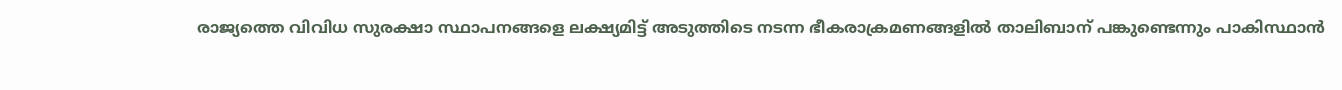രാജ്യത്തെ വിവിധ സുരക്ഷാ സ്ഥാപനങ്ങളെ ലക്ഷ്യമിട്ട് അടുത്തിടെ നടന്ന ഭീകരാക്രമണങ്ങളിൽ താലിബാന് പങ്കുണ്ടെന്നും പാകിസ്ഥാൻ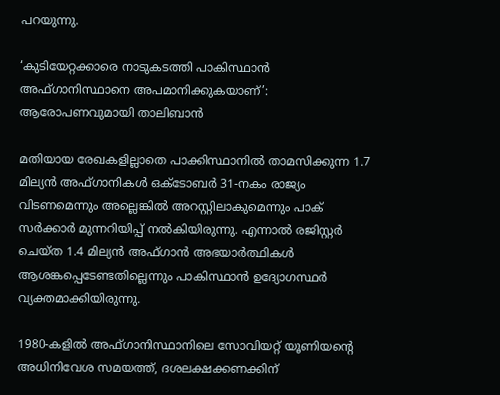പറയുന്നു.

‘കുടിയേറ്റക്കാരെ നാടുകടത്തി പാകിസ്ഥാന്‍ അഫ്ഗാനിസ്ഥാനെ അപമാനിക്കുകയാണ്’: ആരോപണവുമായി താലിബാന്‍

മതിയായ രേഖകളില്ലാതെ പാക്കിസ്ഥാനിൽ താമസിക്കുന്ന 1.7 മില്യൻ അഫ്ഗാനികൾ ഒക്ടോബർ 31-നകം രാജ്യം വിടണമെന്നും അല്ലെങ്കിൽ അറസ്റ്റിലാകുമെന്നും പാക് സർക്കാർ മുന്നറിയിപ്പ് നൽകിയിരുന്നു. എന്നാൽ രജിസ്റ്റർ ചെയ്ത 1.4 മില്യൻ അഫ്ഗാൻ അഭയാർത്ഥികൾ ആശങ്കപ്പെടേണ്ടതില്ലെന്നും പാകിസ്ഥാൻ ഉദ്യോഗസ്ഥർ വ്യക്തമാക്കിയിരുന്നു.

1980-കളിൽ അഫ്ഗാനിസ്ഥാനിലെ സോവിയറ്റ് യൂണിയന്റെ അധിനിവേശ സമയത്ത്, ദശലക്ഷക്കണക്കിന്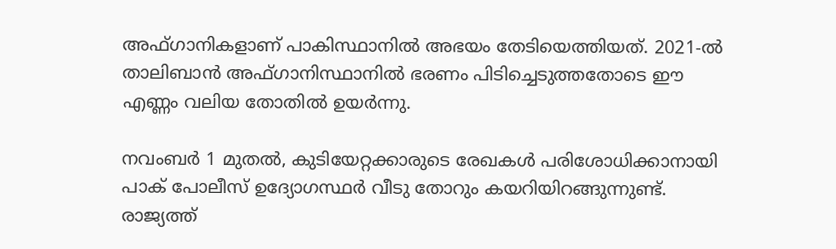അഫ്ഗാനികളാണ് പാകിസ്ഥാനിൽ അഭയം തേടിയെത്തിയത്. 2021-ൽ താലിബാൻ അഫ്ഗാനിസ്ഥാനിൽ ഭരണം പിടിച്ചെടുത്തതോടെ ഈ എണ്ണം വലിയ തോതിൽ ഉയർന്നു.

നവംബർ 1 മുതൽ, കുടിയേറ്റക്കാരുടെ രേഖകൾ പരിശോധിക്കാനായി പാക് പോലീസ് ഉദ്യോഗസ്ഥർ വീടു തോറും കയറിയിറങ്ങുന്നുണ്ട്. രാജ്യത്ത്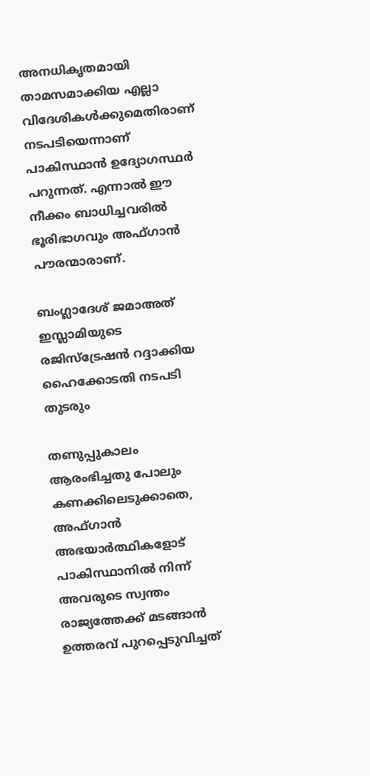അനധികൃതമായി താമസമാക്കിയ എല്ലാ വിദേശികൾക്കുമെതിരാണ് നടപടിയെന്നാണ് പാകിസ്ഥാൻ ഉദ്യോഗസ്ഥർ പറുന്നത്. എന്നാൽ ഈ നീക്കം ബാധിച്ചവരിൽ ഭൂരിഭാഗവും അഫ്ഗാൻ പൗരന്മാരാണ്.

ബംഗ്ലാദേശ് ജമാഅത് ഇസ്ലാമിയുടെ രജിസ്ട്രേഷൻ റദ്ദാക്കിയ ഹൈക്കോടതി നടപടി തുടരും

തണുപ്പുകാലം ആരംഭിച്ചതു പോലും കണക്കിലെടുക്കാതെ, അഫ്ഗാൻ അഭയാർത്ഥികളോട് പാകിസ്ഥാനിൽ നിന്ന് അവരുടെ സ്വന്തം രാജ്യത്തേക്ക് മടങ്ങാൻ ഉത്തരവ് പുറപ്പെടുവിച്ചത്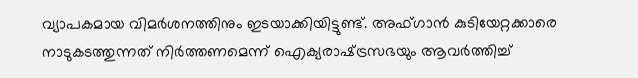വ്യാപകമായ വിമർശനത്തിനും ഇടയാക്കിയിട്ടുണ്ട്. അഫ്ഗാൻ കുടിയേറ്റക്കാരെ നാടുകടത്തുന്നത് നിർത്തണമെന്ന് ഐക്യരാഷ്‌ട്രസഭയും ആവർത്തിച്ച്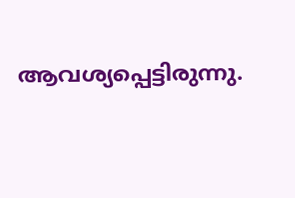ആവശ്യപ്പെട്ടിരുന്നു.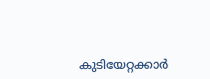കുടിയേറ്റക്കാർ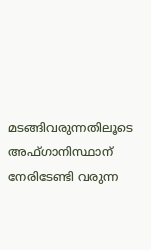മടങ്ങിവരുന്നതിലൂടെ അഫ്ഗാനിസ്ഥാന് നേരിടേണ്ടി വരുന്ന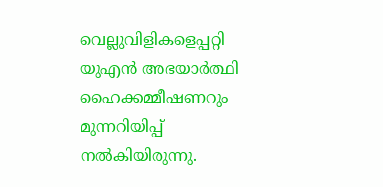വെല്ലുവിളികളെപ്പറ്റി യുഎന്‍ അഭയാര്‍ത്ഥി ഹൈക്കമ്മീഷണറും മുന്നറിയിപ്പ് നല്‍കിയിരുന്നു.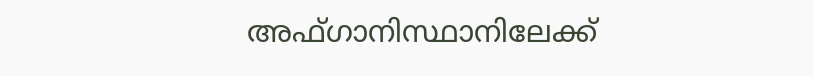അഫ്ഗാനിസ്ഥാനിലേക്ക്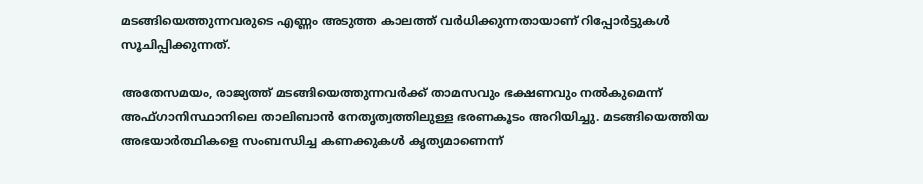മടങ്ങിയെത്തുന്നവരുടെ എണ്ണം അടുത്ത കാലത്ത് വര്‍ധിക്കുന്നതായാണ് റിപ്പോര്‍ട്ടുകള്‍ സൂചിപ്പിക്കുന്നത്.

അതേസമയം, രാജ്യത്ത് മടങ്ങിയെത്തുന്നവർക്ക് താമസവും ഭക്ഷണവും നൽകുമെന്ന് അഫ്ഗാനിസ്ഥാനിലെ താലിബാൻ നേതൃത്വത്തിലുള്ള ഭരണകൂടം അറിയിച്ചു. മടങ്ങിയെത്തിയ അഭയാർത്ഥികളെ സംബന്ധിച്ച കണക്കുകൾ കൃത്യമാണെന്ന്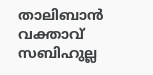താലിബാൻ വക്താവ് സബിഹുല്ല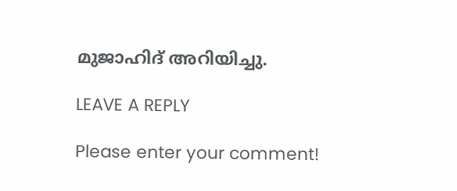മുജാഹിദ് അറിയിച്ചു.

LEAVE A REPLY

Please enter your comment!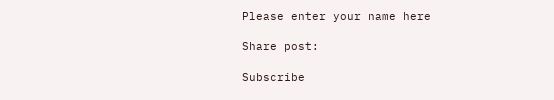Please enter your name here

Share post:

Subscribe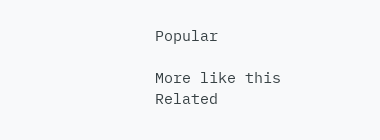Popular

More like this
Related